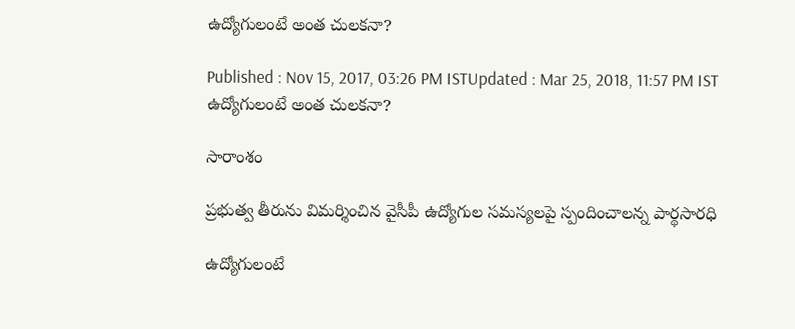ఉద్యోగులంటే అంత చులకనా?

Published : Nov 15, 2017, 03:26 PM ISTUpdated : Mar 25, 2018, 11:57 PM IST
ఉద్యోగులంటే అంత చులకనా?

సారాంశం

ప్రభుత్వ తీరును విమర్శించిన వైసీపీ ఉద్యోగుల సమస్యలపై స్పందించాలన్న పార్థసారధి

ఉద్యోగులంటే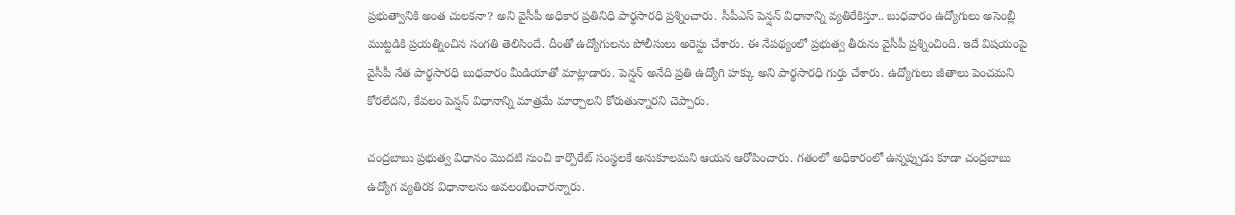ప్రభుత్వానికి అంత చులకనా? అని వైసీపీ అధికార ప్రతినిధి పార్థసారధి ప్రశ్నించారు. సీపీఎస్ పెన్షన్ విధానాన్ని వ్యతిరేకిస్తూ.. బుధవారం ఉద్యోగులు అసెంబ్లీ ముట్టడికి ప్రయత్నించిన సంగతి తెలిసిందే. దీంతో ఉద్యోగులను పోలీసులు అరెస్టు చేశారు. ఈ నేపథ్యంలో ప్రభుత్వ తీరును వైసీపీ ప్రశ్నించింది. ఇదే విషయంపై వైసీపీ నేత పార్థసారధి బుధవారం మీడియాతో మాట్లాడారు. పెన్షన్ అనేది ప్రతి ఉద్యోగి హక్కు అని పార్థసారధి గుర్తు చేశారు. ఉద్యోగులు జీతాలు పెంచమని కోరలేదని, కేవలం పెన్షన్ విధానాన్ని మాత్రమే మార్చాలని కోరుతున్నారని చెప్పారు.

చంద్రబాబు ప్రభుత్వ విధానం మొదటి నుంచి కార్పొరేట్ సంస్థలకే అనుకూలమని ఆయన ఆరోపించారు. గతంలో అధికారంలో ఉన్నప్పుడు కూడా చంద్రబాబు ఉద్యోగ వ్యతిరక విధానాలను అవలంభించారన్నారు.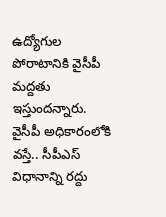ఉద్యోగుల పోరాటానికి వైసీపీ మద్దతు ఇస్తుందన్నారు. వైసీపీ అధికారంలోకి వస్తే.. సీపీఎస్ విధానాన్ని రద్దు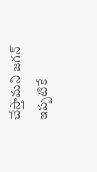చేస్తామని జగన్ ఇప్పటికే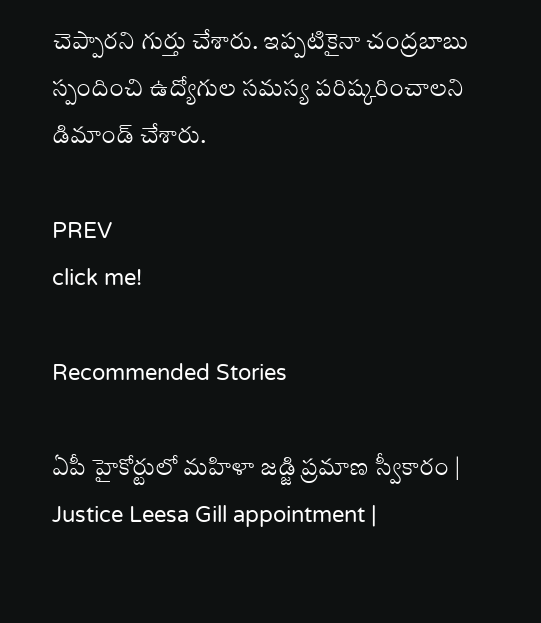చెప్పారని గుర్తు చేశారు. ఇప్పటికైనా చంద్రబాబు స్పందించి ఉద్యోగుల సమస్య పరిష్కరించాలని డిమాండ్ చేశారు.

PREV
click me!

Recommended Stories

ఏపీ హైకోర్టులో మహిళా జడ్జి ప్రమాణ స్వీకారం | Justice Leesa Gill appointment |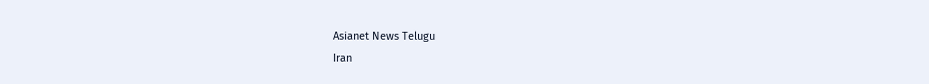Asianet News Telugu
Iran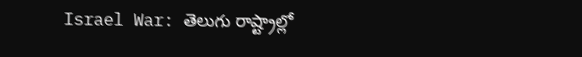Israel War: తెలుగు రాష్ట్రాల్లో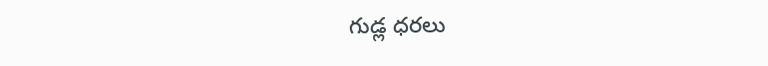గుడ్ల ధరలు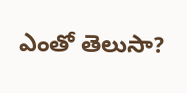ఎంతో తెలుసా?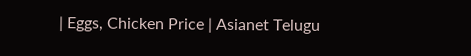| Eggs, Chicken Price | Asianet Telugu